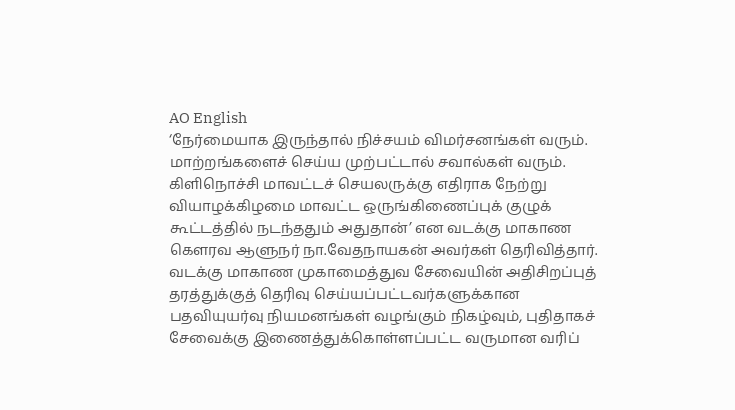AO English
‘நேர்மையாக இருந்தால் நிச்சயம் விமர்சனங்கள் வரும். மாற்றங்களைச் செய்ய முற்பட்டால் சவால்கள் வரும். கிளிநொச்சி மாவட்டச் செயலருக்கு எதிராக நேற்று வியாழக்கிழமை மாவட்ட ஒருங்கிணைப்புக் குழுக் கூட்டத்தில் நடந்ததும் அதுதான்’ என வடக்கு மாகாண கௌரவ ஆளுநர் நா.வேதநாயகன் அவர்கள் தெரிவித்தார். வடக்கு மாகாண முகாமைத்துவ சேவையின் அதிசிறப்புத் தரத்துக்குத் தெரிவு செய்யப்பட்டவர்களுக்கான பதவியுயர்வு நியமனங்கள் வழங்கும் நிகழ்வும், புதிதாகச் சேவைக்கு இணைத்துக்கொள்ளப்பட்ட வருமான வரிப்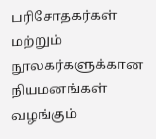பரிசோதகர்கள் மற்றும் நூலகர்களுக்கான நியமனங்கள் வழங்கும்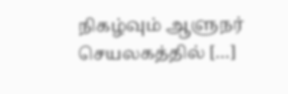நிகழ்வும் ஆளுநர் செயலகத்தில் […]